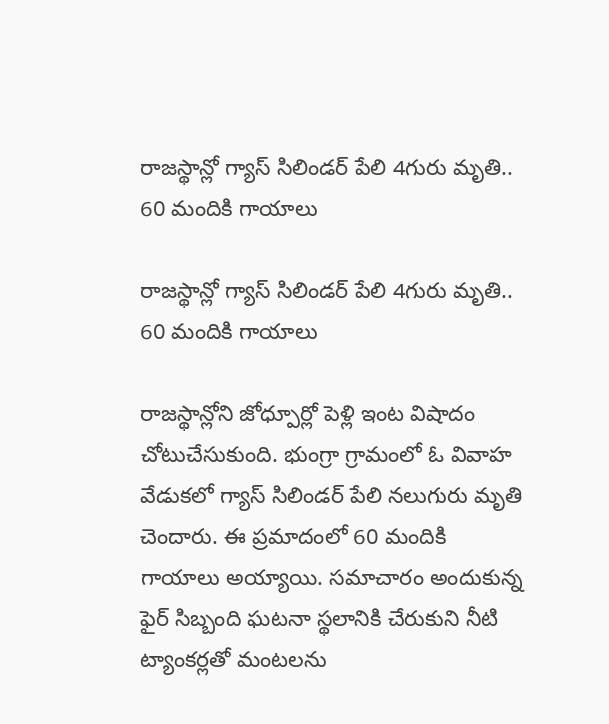రాజస్థాన్లో గ్యాస్ సిలిండర్ పేలి 4గురు మృతి.. 60 మందికి గాయాలు

రాజస్థాన్లో గ్యాస్ సిలిండర్ పేలి 4గురు మృతి.. 60 మందికి గాయాలు

రాజస్థాన్లోని జోధ్పూర్లో పెళ్లి ఇంట విషాదం చోటుచేసుకుంది. భుంగ్రా గ్రామంలో ఓ వివాహ వేడుకలో గ్యాస్ సిలిండర్ పేలి నలుగురు మృతి చెందారు. ఈ ప్రమాదంలో 60 మందికి గాయాలు అయ్యాయి. సమాచారం అందుకున్న ఫైర్ సిబ్బంది ఘటనా స్థలానికి చేరుకుని నీటి ట్యాంకర్లతో మంటలను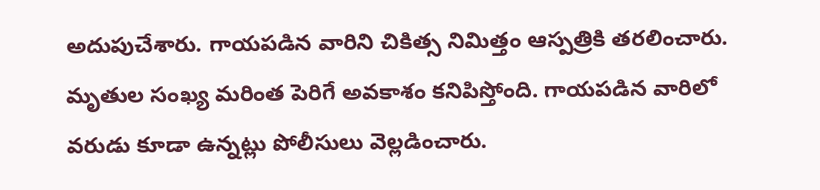అదుపుచేశారు. గాయపడిన వారిని చికిత్స నిమిత్తం ఆస్పత్రికి తరలించారు. మృతుల సంఖ్య మరింత పెరిగే అవకాశం కనిపిస్తోంది. గాయపడిన వారిలో వరుడు కూడా ఉన్నట్లు పోలీసులు వెల్లడించారు.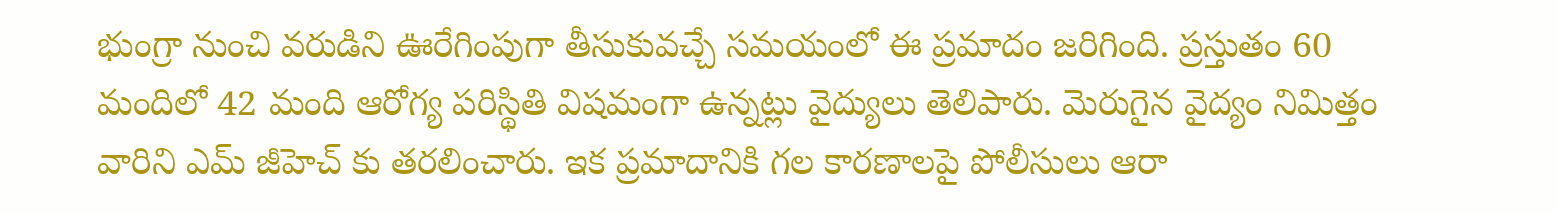భుంగ్రా నుంచి వరుడిని ఊరేగింపుగా తీసుకువచ్చే సమయంలో ఈ ప్రమాదం జరిగింది. ప్రస్తుతం 60 మందిలో 42 మంది ఆరోగ్య పరిస్థితి విషమంగా ఉన్నట్లు వైద్యులు తెలిపారు. మెరుగైన వైద్యం నిమిత్తం వారిని ఎమ్ జీహెచ్ కు తరలించారు. ఇక ప్రమాదానికి గల కారణాలపై పోలీసులు ఆరా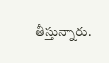తీస్తున్నారు.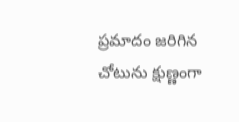ప్రమాదం జరిగిన చోటును క్షుణ్ణంగా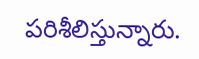పరిశీలిస్తున్నారు.